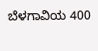ಬೆಳಗಾವಿಯ 400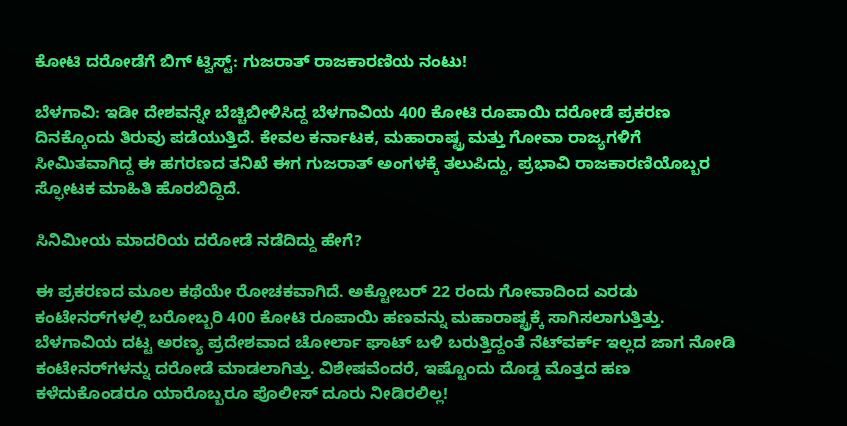ಕೋಟಿ ದರೋಡೆಗೆ ಬಿಗ್ ಟ್ವಿಸ್ಟ್: ಗುಜರಾತ್ ರಾಜಕಾರಣಿಯ ನಂಟು!

ಬೆಳಗಾವಿ: ಇಡೀ ದೇಶವನ್ನೇ ಬೆಚ್ಚಿಬೀಳಿಸಿದ್ದ ಬೆಳಗಾವಿಯ 400 ಕೋಟಿ ರೂಪಾಯಿ ದರೋಡೆ ಪ್ರಕರಣ ದಿನಕ್ಕೊಂದು ತಿರುವು ಪಡೆಯುತ್ತಿದೆ. ಕೇವಲ ಕರ್ನಾಟಕ, ಮಹಾರಾಷ್ಟ್ರ ಮತ್ತು ಗೋವಾ ರಾಜ್ಯಗಳಿಗೆ ಸೀಮಿತವಾಗಿದ್ದ ಈ ಹಗರಣದ ತನಿಖೆ ಈಗ ಗುಜರಾತ್ ಅಂಗಳಕ್ಕೆ ತಲುಪಿದ್ದು, ಪ್ರಭಾವಿ ರಾಜಕಾರಣಿಯೊಬ್ಬರ ಸ್ಫೋಟಕ ಮಾಹಿತಿ ಹೊರಬಿದ್ದಿದೆ.

ಸಿನಿಮೀಯ ಮಾದರಿಯ ದರೋಡೆ ನಡೆದಿದ್ದು ಹೇಗೆ?

ಈ ಪ್ರಕರಣದ ಮೂಲ ಕಥೆಯೇ ರೋಚಕವಾಗಿದೆ. ಅಕ್ಟೋಬರ್ 22 ರಂದು ಗೋವಾದಿಂದ ಎರಡು ಕಂಟೇನರ್‌ಗಳಲ್ಲಿ ಬರೋಬ್ಬರಿ 400 ಕೋಟಿ ರೂಪಾಯಿ ಹಣವನ್ನು ಮಹಾರಾಷ್ಟ್ರಕ್ಕೆ ಸಾಗಿಸಲಾಗುತ್ತಿತ್ತು. ಬೆಳಗಾವಿಯ ದಟ್ಟ ಅರಣ್ಯ ಪ್ರದೇಶವಾದ ಚೋರ್ಲಾ ಘಾಟ್ ಬಳಿ ಬರುತ್ತಿದ್ದಂತೆ ನೆಟ್‌ವರ್ಕ್ ಇಲ್ಲದ ಜಾಗ ನೋಡಿ ಕಂಟೇನರ್‌ಗಳನ್ನು ದರೋಡೆ ಮಾಡಲಾಗಿತ್ತು. ವಿಶೇಷವೆಂದರೆ, ಇಷ್ಟೊಂದು ದೊಡ್ಡ ಮೊತ್ತದ ಹಣ ಕಳೆದುಕೊಂಡರೂ ಯಾರೊಬ್ಬರೂ ಪೊಲೀಸ್ ದೂರು ನೀಡಿರಲಿಲ್ಲ!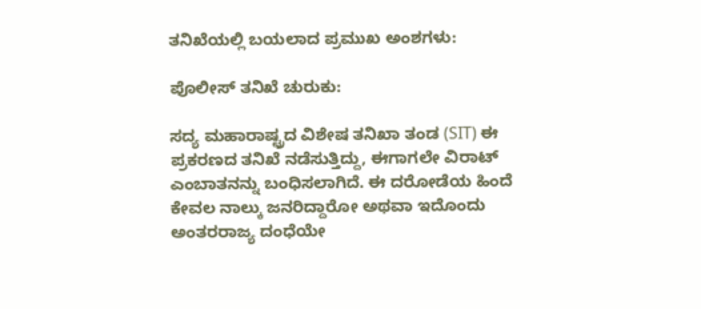ತನಿಖೆಯಲ್ಲಿ ಬಯಲಾದ ಪ್ರಮುಖ ಅಂಶಗಳು:

ಪೊಲೀಸ್ ತನಿಖೆ ಚುರುಕು:

ಸದ್ಯ ಮಹಾರಾಷ್ಟ್ರದ ವಿಶೇಷ ತನಿಖಾ ತಂಡ (SIT) ಈ ಪ್ರಕರಣದ ತನಿಖೆ ನಡೆಸುತ್ತಿದ್ದು, ಈಗಾಗಲೇ ವಿರಾಟ್ ಎಂಬಾತನನ್ನು ಬಂಧಿಸಲಾಗಿದೆ. ಈ ದರೋಡೆಯ ಹಿಂದೆ ಕೇವಲ ನಾಲ್ಕು ಜನರಿದ್ದಾರೋ ಅಥವಾ ಇದೊಂದು ಅಂತರರಾಜ್ಯ ದಂಧೆಯೇ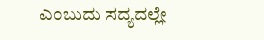ಎಂಬುದು ಸದ್ಯದಲ್ಲೇ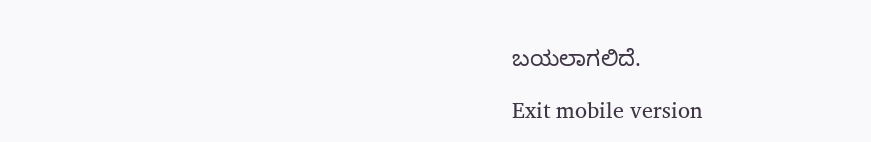ಬಯಲಾಗಲಿದೆ.

Exit mobile version